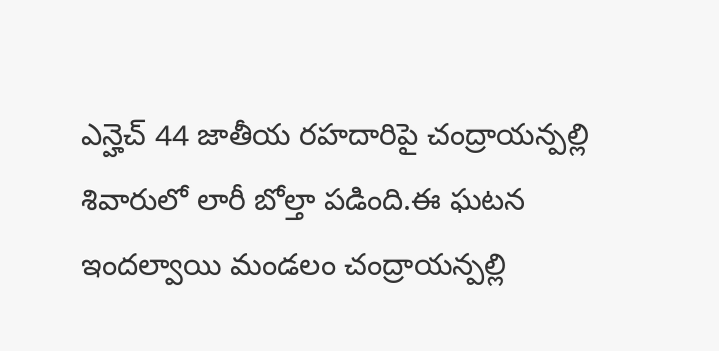ఎన్హెచ్ 44 జాతీయ రహదారిపై చంద్రాయన్పల్లి శివారులో లారీ బోల్తా పడింది.ఈ ఘటన ఇందల్వాయి మండలం చంద్రాయన్పల్లి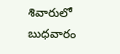శివారులో బుధవారం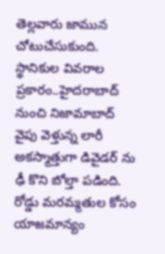తెల్లవారు జామున చోటుచేసుకుంది.
స్థానికుల వివరాల ప్రకారం..హైదరాబాద్ నుంచి నిజామాబాద్ వైపు వెళ్తున్న లారీ అకస్మాత్తుగా డివైడర్ ను ఢీ కొని బోల్తా పడింది. రోడ్డు మరమ్మతుల కోసం యాజమాన్యం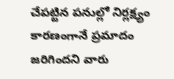చేపట్టిన పనుల్లో నిర్లక్ష్యం కారణంగానే ప్రమాదం జరిగిందని వారు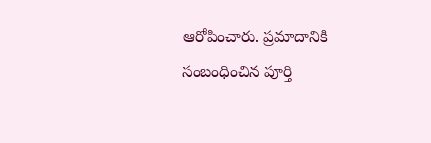ఆరోపించారు. ప్రమాదానికి సంబంధించిన పూర్తి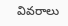వివరాలు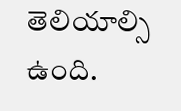తెలియాల్సి ఉంది.